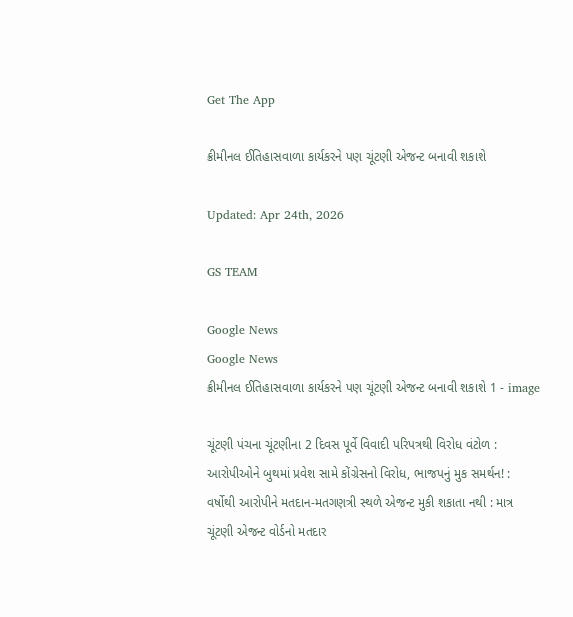Get The App

ક્રીમીનલ ઈતિહાસવાળા કાર્યકરને પણ ચૂંટણી એજન્ટ બનાવી શકાશે

Updated: Apr 24th, 2026

GS TEAM

Google News
Google News
ક્રીમીનલ ઈતિહાસવાળા કાર્યકરને પણ ચૂંટણી એજન્ટ બનાવી શકાશે 1 - image

ચૂંટણી પંચના ચૂંટણીના 2 દિવસ પૂર્વે વિવાદી પરિપત્રથી વિરોધ વંટોળ : આરોપીઓને બુથમાં પ્રવેશ સામે કોંગ્રેસનો વિરોધ, ભાજપનું મુક સમર્થન! : વર્ષોથી આરોપીને મતદાન-મતગણત્રી સ્થળે એજન્ટ મુકી શકાતા નથી : માત્ર ચૂંટણી એજન્ટ વોર્ડનો મતદાર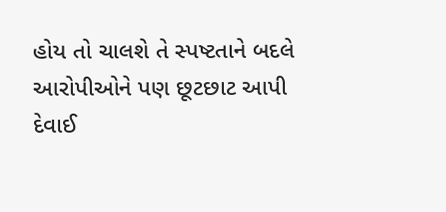હોય તો ચાલશે તે સ્પષ્ટતાને બદલે આરોપીઓને પણ છૂટછાટ આપી દેવાઈ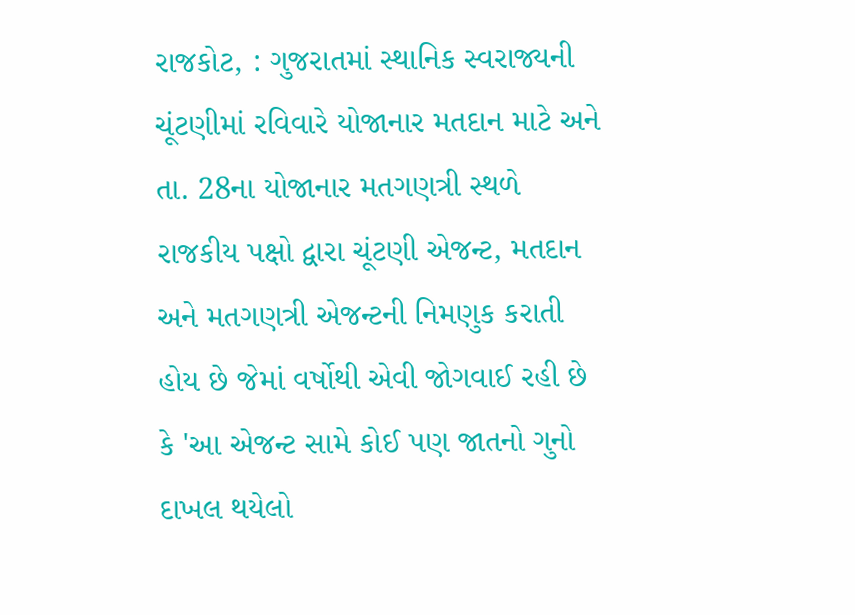રાજકોટ, : ગુજરાતમાં સ્થાનિક સ્વરાજ્યની ચૂંટણીમાં રવિવારે યોજાનાર મતદાન માટે અને તા. 28ના યોજાનાર મતગણત્રી સ્થળે રાજકીય પક્ષો દ્વારા ચૂંટણી એજન્ટ, મતદાન અને મતગણત્રી એજન્ટની નિમણુક કરાતી હોય છે જેમાં વર્ષોથી એવી જોગવાઈ રહી છે કે 'આ એજન્ટ સામે કોઈ પણ જાતનો ગુનો દાખલ થયેલો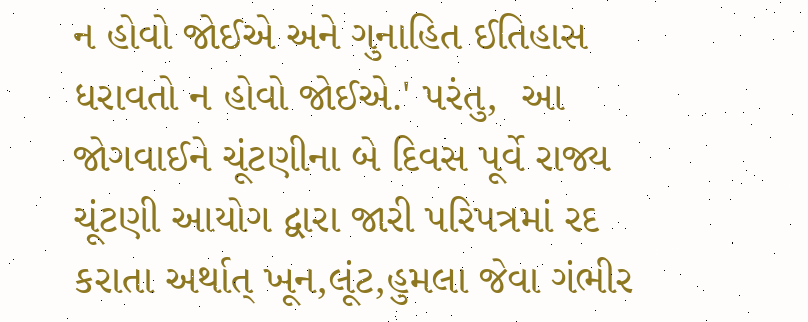ન હોવો જોઈએ અને ગુનાહિત ઈતિહાસ ધરાવતો ન હોવો જોઈએ.' પરંતુ,  આ જોગવાઈને ચૂંટણીના બે દિવસ પૂર્વે રાજ્ય ચૂંટણી આયોગ દ્વારા જારી પરિપત્રમાં રદ કરાતા અર્થાત્ ખૂન,લૂંટ,હુમલા જેવા ગંભીર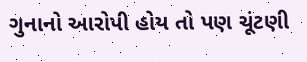ગુનાનો આરોપી હોય તો પણ ચૂંટણી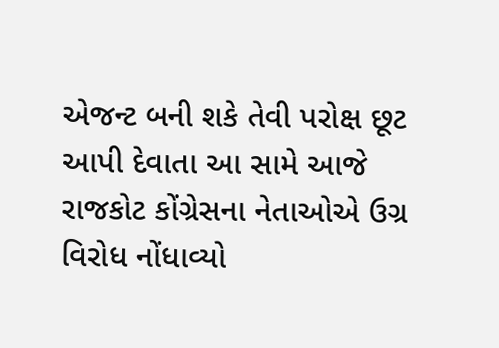એજન્ટ બની શકે તેવી પરોક્ષ છૂટ આપી દેવાતા આ સામે આજે રાજકોટ કોંગ્રેસના નેતાઓએ ઉગ્ર વિરોધ નોંધાવ્યો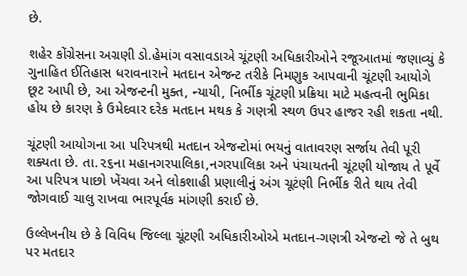છે.

શહેર કોંગ્રેસના અગ્રણી ડો.હેમાંગ વસાવડાએ ચૂંટણી અધિકારીઓને રજૂઆતમાં જણાવ્યું કે ગુનાહિત ઈતિહાસ ધરાવનારાને મતદાન એજન્ટ તરીકે નિમણુક આપવાની ચૂંટણી આયોગે છૂટ આપી છે, આ એજન્ટની મુક્ત, ન્યાયી, નિર્ભીક ચૂંટણી પ્રક્રિયા માટે મહત્વની ભુમિકા હોય છે કારણ કે ઉમેદવાર દરેક મતદાન મથક કે ગણત્રી સ્થળ ઉપર હાજર રહી શકતા નથી.

ચૂંટણી આયોગના આ પરિપત્રથી મતદાન એજન્ટોમાં ભયનું વાતાવરણ સર્જાય તેવી પૂરી શક્યતા છે. તા.૨૬ના મહાનગરપાલિકા,નગરપાલિકા અને પંચાયતની ચૂંટણી યોજાય તે પૂર્વે આ પરિપત્ર પાછો ખેંચવા અને લોકશાહી પ્રણાલીનું અંગ ચૂટંણી નિર્ભીક રીતે થાય તેવી જોગવાઈ ચાલુ રાખવા ભારપૂર્વક માંગણી કરાઈ છે.

ઉલ્લેખનીય છે કે વિવિધ જિલ્લા ચૂંટણી અધિકારીઓએ મતદાન-ગણત્રી એજન્ટો જે તે બુથ પર મતદાર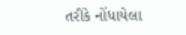તરીકે નોંધાયેલા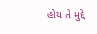હોય તે મુદ્દે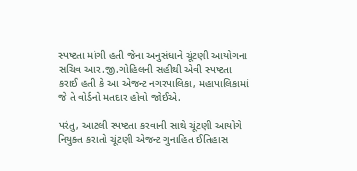સ્પષ્ટતા માંગી હતી જેના અનુસંધાને ચૂંટણી આયોગના સચિવ આર.જી.ગોહિલની સહીથી એવી સ્પષ્ટતા કરાઈ હતી કે આ એજન્ટ નગરપાલિકા, મહાપાલિકામાં જે તે વોર્ડનો મતદાર હોવો જોઈએ.

પરંતુ, આટલી સ્પષ્ટતા કરવાની સાથે ચૂંટણી આયોગે નિયુક્ત કરાતો ચૂંટણી એજન્ટ ગુનાહિત ઈતિહાસ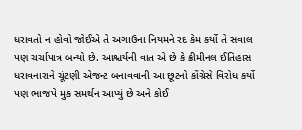ધરાવતો ન હોવો જોઈએ તે અગાઉના નિયમને રદ કેમ કર્યો તે સવાલ પણ ચર્ચાપાત્ર બન્યો છે. આશ્ચર્યની વાત એ છે કે ક્રીમીનલ ઈતિહાસ ધરાવનારાને ચૂંટણી એજન્ટ બનાવવાની આ છૂટનો કોંગ્રેસે વિરોધ કર્યો પણ ભાજપે મુક સમર્થન આપ્યું છે અને કોઈ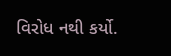વિરોધ નથી કર્યો.